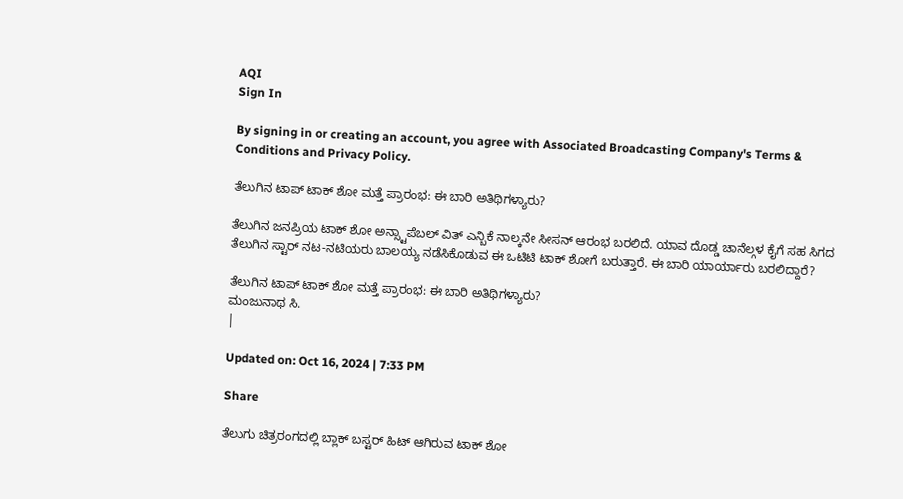AQI
Sign In

By signing in or creating an account, you agree with Associated Broadcasting Company's Terms & Conditions and Privacy Policy.

ತೆಲುಗಿನ ಟಾಪ್ ಟಾಕ್ ಶೋ ಮತ್ತೆ ಪ್ರಾರಂಭ: ಈ ಬಾರಿ ಅತಿಥಿಗಳ್ಯಾರು?

ತೆಲುಗಿನ ಜನಪ್ರಿಯ ಟಾಕ್ ಶೋ ಅನ್ಸ್ಟಾಪೆಬಲ್ ವಿತ್ ಎನ್ಬಿಕೆ ನಾಲ್ಕನೇ ಸೀಸನ್ ಆರಂಭ ಬರಲಿದೆ. ಯಾವ ದೊಡ್ಡ ಚಾನೆಲ್ಗಳ ಕೈಗೆ ಸಹ ಸಿಗದ ತೆಲುಗಿನ ಸ್ಟಾರ್ ನಟ-ನಟಿಯರು ಬಾಲಯ್ಯ ನಡೆಸಿಕೊಡುವ ಈ ಒಟಿಟಿ ಟಾಕ್ ಶೋಗೆ ಬರುತ್ತಾರೆ. ಈ ಬಾರಿ ಯಾರ್ಯಾರು ಬರಲಿದ್ದಾರೆ?

ತೆಲುಗಿನ ಟಾಪ್ ಟಾಕ್ ಶೋ ಮತ್ತೆ ಪ್ರಾರಂಭ: ಈ ಬಾರಿ ಅತಿಥಿಗಳ್ಯಾರು?
ಮಂಜುನಾಥ ಸಿ.
|

Updated on: Oct 16, 2024 | 7:33 PM

Share

ತೆಲುಗು ಚಿತ್ರರಂಗದಲ್ಲಿ ಬ್ಲಾಕ್ ಬಸ್ಟರ್ ಹಿಟ್ ಆಗಿರುವ ಟಾಕ್ ಶೋ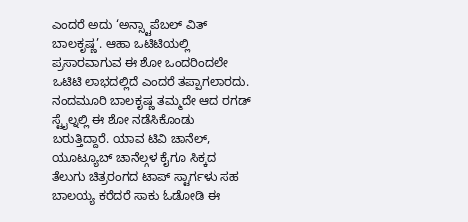ಎಂದರೆ ಅದು ‘ಅನ್ಸ್ಟಾಪೆಬಲ್ ವಿತ್ ಬಾಲಕೃಷ್ಣ’. ಆಹಾ ಒಟಿಟಿಯಲ್ಲಿ ಪ್ರಸಾರವಾಗುವ ಈ ಶೋ ಒಂದರಿಂದಲೇ ಒಟಿಟಿ ಲಾಭದಲ್ಲಿದೆ ಎಂದರೆ ತಪ್ಪಾಗಲಾರದು. ನಂದಮೂರಿ ಬಾಲಕೃಷ್ಣ ತಮ್ಮದೇ ಆದ ರಗಡ್ ಸ್ಟೈಲ್ನಲ್ಲಿ ಈ ಶೋ ನಡೆಸಿಕೊಂಡು ಬರುತ್ತಿದ್ದಾರೆ. ಯಾವ ಟಿವಿ ಚಾನೆಲ್, ಯೂಟ್ಯೂಬ್ ಚಾನೆಲ್ಗಳ ಕೈಗೂ ಸಿಕ್ಕದ ತೆಲುಗು ಚಿತ್ರರಂಗದ ಟಾಪ್ ಸ್ಟಾರ್ಗಳು ಸಹ ಬಾಲಯ್ಯ ಕರೆದರೆ ಸಾಕು ಓಡೋಡಿ ಈ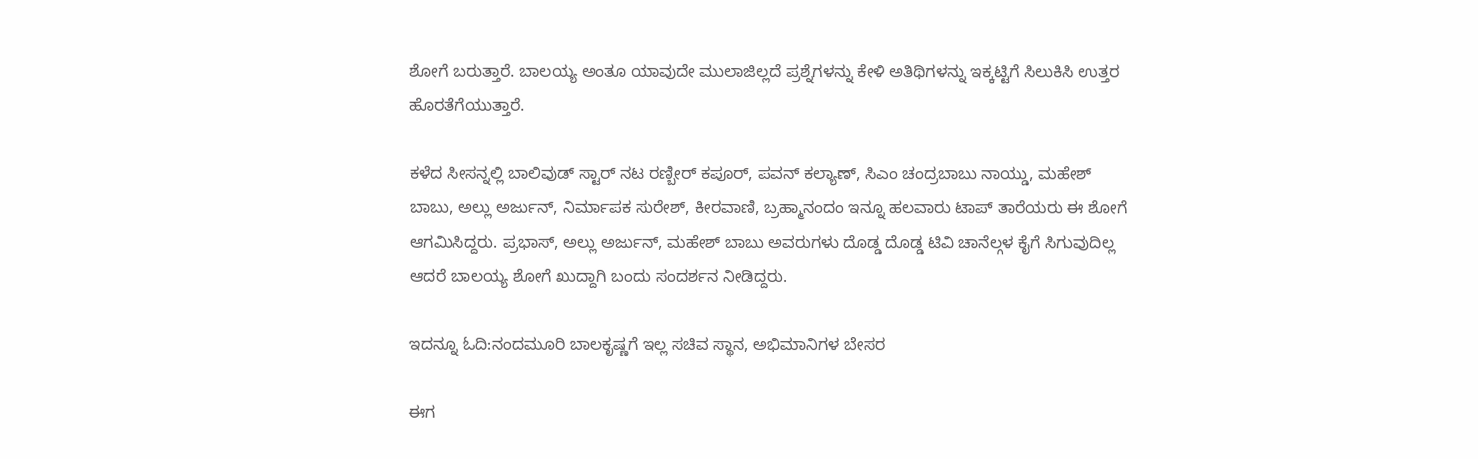ಶೋಗೆ ಬರುತ್ತಾರೆ. ಬಾಲಯ್ಯ ಅಂತೂ ಯಾವುದೇ ಮುಲಾಜಿಲ್ಲದೆ ಪ್ರಶ್ನೆಗಳನ್ನು ಕೇಳಿ ಅತಿಥಿಗಳನ್ನು ಇಕ್ಕಟ್ಟಿಗೆ ಸಿಲುಕಿಸಿ ಉತ್ತರ ಹೊರತೆಗೆಯುತ್ತಾರೆ.

ಕಳೆದ ಸೀಸನ್ನಲ್ಲಿ ಬಾಲಿವುಡ್ ಸ್ಟಾರ್ ನಟ ರಣ್ಬೀರ್ ಕಪೂರ್, ಪವನ್ ಕಲ್ಯಾಣ್, ಸಿಎಂ ಚಂದ್ರಬಾಬು ನಾಯ್ಡು, ಮಹೇಶ್ ಬಾಬು, ಅಲ್ಲು ಅರ್ಜುನ್, ನಿರ್ಮಾಪಕ ಸುರೇಶ್, ಕೀರವಾಣಿ, ಬ್ರಹ್ಮಾನಂದಂ ಇನ್ನೂ ಹಲವಾರು ಟಾಪ್ ತಾರೆಯರು ಈ ಶೋಗೆ ಆಗಮಿಸಿದ್ದರು. ಪ್ರಭಾಸ್, ಅಲ್ಲು ಅರ್ಜುನ್, ಮಹೇಶ್ ಬಾಬು ಅವರುಗಳು ದೊಡ್ಡ ದೊಡ್ಡ ಟಿವಿ ಚಾನೆಲ್ಗಳ ಕೈಗೆ ಸಿಗುವುದಿಲ್ಲ ಆದರೆ ಬಾಲಯ್ಯ ಶೋಗೆ ಖುದ್ದಾಗಿ ಬಂದು ಸಂದರ್ಶನ ನೀಡಿದ್ದರು.

ಇದನ್ನೂ ಓದಿ:ನಂದಮೂರಿ ಬಾಲಕೃಷ್ಣಗೆ ಇಲ್ಲ ಸಚಿವ ಸ್ಥಾನ, ಅಭಿಮಾನಿಗಳ ಬೇಸರ

ಈಗ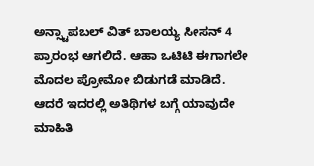ಅನ್ಸ್ಟಾಪಬಲ್ ವಿತ್ ಬಾಲಯ್ಯ ಸೀಸನ್ 4 ಪ್ರಾರಂಭ ಆಗಲಿದೆ. ಆಹಾ ಒಟಿಟಿ ಈಗಾಗಲೇ ಮೊದಲ ಪ್ರೋಮೋ ಬಿಡುಗಡೆ ಮಾಡಿದೆ. ಆದರೆ ಇದರಲ್ಲಿ ಅತಿಥಿಗಳ ಬಗ್ಗೆ ಯಾವುದೇ ಮಾಹಿತಿ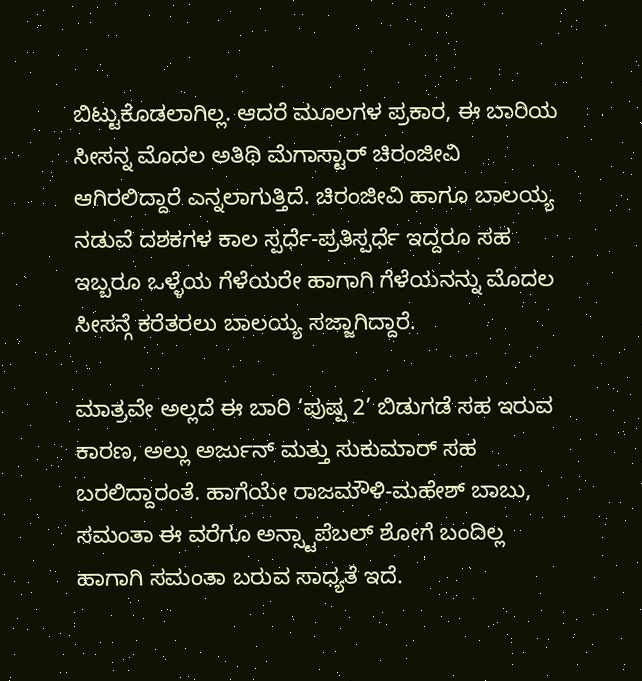ಬಿಟ್ಟುಕೊಡಲಾಗಿಲ್ಲ. ಆದರೆ ಮೂಲಗಳ ಪ್ರಕಾರ, ಈ ಬಾರಿಯ ಸೀಸನ್ನ ಮೊದಲ ಅತಿಥಿ ಮೆಗಾಸ್ಟಾರ್ ಚಿರಂಜೀವಿ ಆಗಿರಲಿದ್ದಾರೆ ಎನ್ನಲಾಗುತ್ತಿದೆ. ಚಿರಂಜೀವಿ ಹಾಗೂ ಬಾಲಯ್ಯ ನಡುವೆ ದಶಕಗಳ ಕಾಲ ಸ್ಪರ್ಧೆ-ಪ್ರತಿಸ್ಪರ್ಧೆ ಇದ್ದರೂ ಸಹ ಇಬ್ಬರೂ ಒಳ್ಳೆಯ ಗೆಳೆಯರೇ ಹಾಗಾಗಿ ಗೆಳೆಯನನ್ನು ಮೊದಲ ಸೀಸನ್ಗೆ ಕರೆತರಲು ಬಾಲಯ್ಯ ಸಜ್ಜಾಗಿದ್ದಾರೆ.

ಮಾತ್ರವೇ ಅಲ್ಲದೆ ಈ ಬಾರಿ ‘ಪುಷ್ಪ 2’ ಬಿಡುಗಡೆ ಸಹ ಇರುವ ಕಾರಣ, ಅಲ್ಲು ಅರ್ಜುನ್ ಮತ್ತು ಸುಕುಮಾರ್ ಸಹ ಬರಲಿದ್ದಾರಂತೆ. ಹಾಗೆಯೇ ರಾಜಮೌಳಿ-ಮಹೇಶ್ ಬಾಬು, ಸಮಂತಾ ಈ ವರೆಗೂ ಅನ್ಸ್ಟಾಪೆಬಲ್ ಶೋಗೆ ಬಂದಿಲ್ಲ ಹಾಗಾಗಿ ಸಮಂತಾ ಬರುವ ಸಾಧ್ಯತೆ ಇದೆ.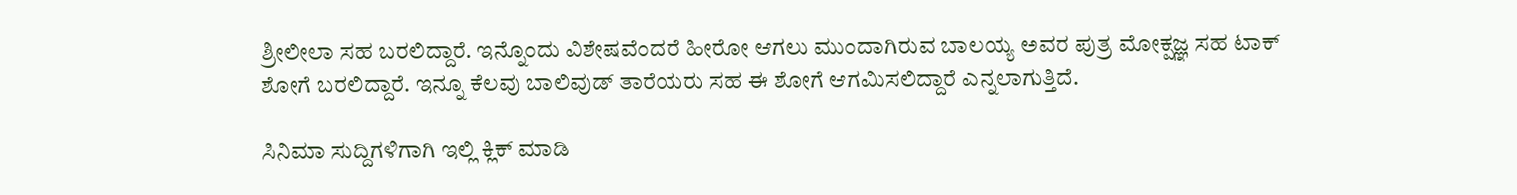ಶ್ರೀಲೀಲಾ ಸಹ ಬರಲಿದ್ದಾರೆ. ಇನ್ನೊಂದು ವಿಶೇಷವೆಂದರೆ ಹೀರೋ ಆಗಲು ಮುಂದಾಗಿರುವ ಬಾಲಯ್ಯ ಅವರ ಪುತ್ರ ಮೋಕ್ಷಜ್ಞ ಸಹ ಟಾಕ್ ಶೋಗೆ ಬರಲಿದ್ದಾರೆ. ಇನ್ನೂ ಕೆಲವು ಬಾಲಿವುಡ್ ತಾರೆಯರು ಸಹ ಈ ಶೋಗೆ ಆಗಮಿಸಲಿದ್ದಾರೆ ಎನ್ನಲಾಗುತ್ತಿದೆ.

ಸಿನಿಮಾ ಸುದ್ದಿಗಳಿಗಾಗಿ ಇಲ್ಲಿ ಕ್ಲಿಕ್ ಮಾಡಿ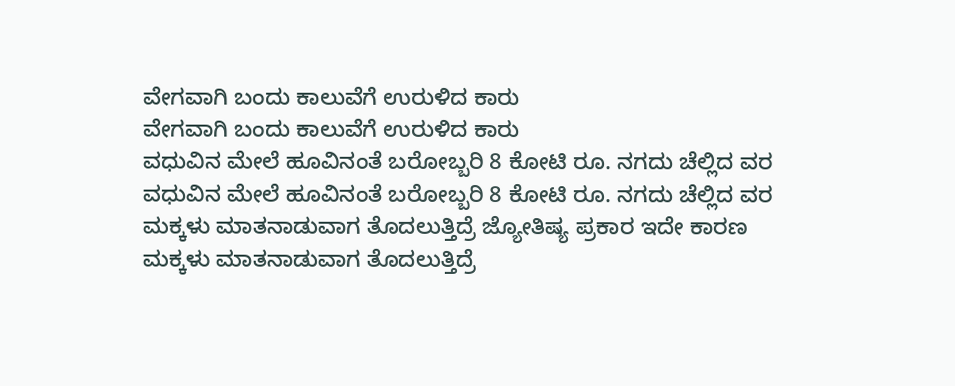ವೇಗವಾಗಿ ಬಂದು ಕಾಲುವೆಗೆ ಉರುಳಿದ ಕಾರು
ವೇಗವಾಗಿ ಬಂದು ಕಾಲುವೆಗೆ ಉರುಳಿದ ಕಾರು
ವಧುವಿನ ಮೇಲೆ ಹೂವಿನಂತೆ ಬರೋಬ್ಬರಿ 8 ಕೋಟಿ ರೂ. ನಗದು ಚೆಲ್ಲಿದ ವರ
ವಧುವಿನ ಮೇಲೆ ಹೂವಿನಂತೆ ಬರೋಬ್ಬರಿ 8 ಕೋಟಿ ರೂ. ನಗದು ಚೆಲ್ಲಿದ ವರ
ಮಕ್ಕಳು ಮಾತನಾಡುವಾಗ ತೊದಲುತ್ತಿದ್ರೆ ಜ್ಯೋತಿಷ್ಯ ಪ್ರಕಾರ ಇದೇ ಕಾರಣ
ಮಕ್ಕಳು ಮಾತನಾಡುವಾಗ ತೊದಲುತ್ತಿದ್ರೆ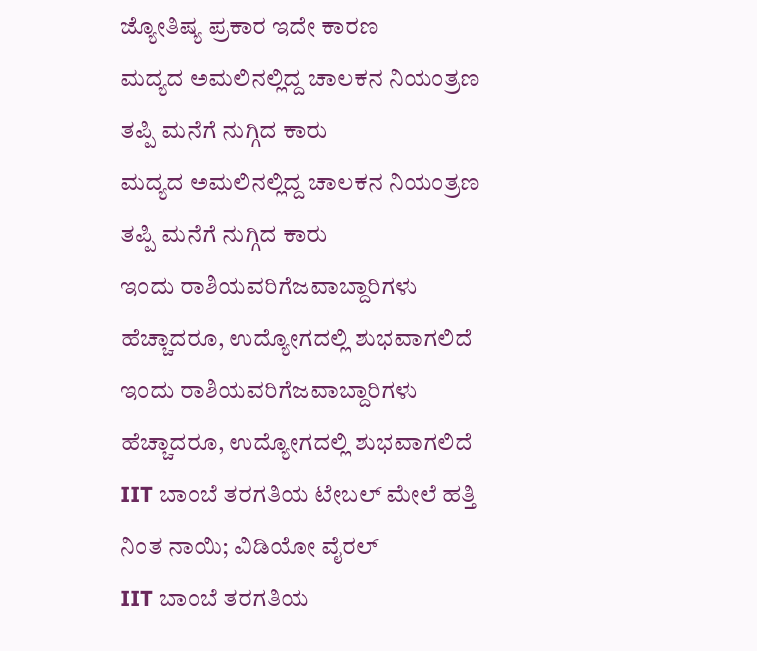ಜ್ಯೋತಿಷ್ಯ ಪ್ರಕಾರ ಇದೇ ಕಾರಣ
ಮದ್ಯದ ಅಮಲಿನಲ್ಲಿದ್ದ ಚಾಲಕನ ನಿಯಂತ್ರಣ ತಪ್ಪಿ ಮನೆಗೆ ನುಗ್ಗಿದ ಕಾರು
ಮದ್ಯದ ಅಮಲಿನಲ್ಲಿದ್ದ ಚಾಲಕನ ನಿಯಂತ್ರಣ ತಪ್ಪಿ ಮನೆಗೆ ನುಗ್ಗಿದ ಕಾರು
ಇಂದು ರಾಶಿಯವರಿಗೆಜವಾಬ್ದಾರಿಗಳು ಹೆಚ್ಚಾದರೂ, ಉದ್ಯೋಗದಲ್ಲಿ ಶುಭವಾಗಲಿದೆ
ಇಂದು ರಾಶಿಯವರಿಗೆಜವಾಬ್ದಾರಿಗಳು ಹೆಚ್ಚಾದರೂ, ಉದ್ಯೋಗದಲ್ಲಿ ಶುಭವಾಗಲಿದೆ
IIT ಬಾಂಬೆ ತರಗತಿಯ ಟೇಬಲ್ ಮೇಲೆ ಹತ್ತಿ ನಿಂತ ನಾಯಿ; ವಿಡಿಯೋ ವೈರಲ್
IIT ಬಾಂಬೆ ತರಗತಿಯ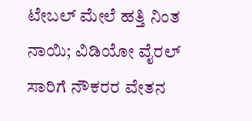ಟೇಬಲ್ ಮೇಲೆ ಹತ್ತಿ ನಿಂತ ನಾಯಿ; ವಿಡಿಯೋ ವೈರಲ್
ಸಾರಿಗೆ ನೌಕರರ ವೇತನ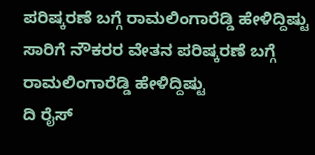ಪರಿಷ್ಕರಣೆ ಬಗ್ಗೆ ರಾಮಲಿಂಗಾರೆಡ್ಡಿ ಹೇಳಿದ್ದಿಷ್ಟು
ಸಾರಿಗೆ ನೌಕರರ ವೇತನ ಪರಿಷ್ಕರಣೆ ಬಗ್ಗೆ ರಾಮಲಿಂಗಾರೆಡ್ಡಿ ಹೇಳಿದ್ದಿಷ್ಟು
ದಿ ರೈಸ್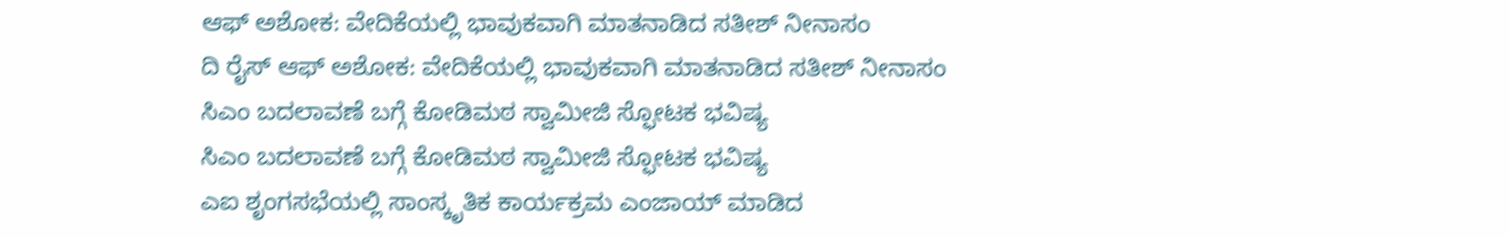ಆಫ್ ಅಶೋಕ: ವೇದಿಕೆಯಲ್ಲಿ ಭಾವುಕವಾಗಿ ಮಾತನಾಡಿದ ಸತೀಶ್ ನೀನಾಸಂ
ದಿ ರೈಸ್ ಆಫ್ ಅಶೋಕ: ವೇದಿಕೆಯಲ್ಲಿ ಭಾವುಕವಾಗಿ ಮಾತನಾಡಿದ ಸತೀಶ್ ನೀನಾಸಂ
ಸಿಎಂ ಬದಲಾವಣೆ ಬಗ್ಗೆ ಕೋಡಿಮಠ ಸ್ವಾಮೀಜಿ ಸ್ಫೋಟಕ ಭವಿಷ್ಯ
ಸಿಎಂ ಬದಲಾವಣೆ ಬಗ್ಗೆ ಕೋಡಿಮಠ ಸ್ವಾಮೀಜಿ ಸ್ಫೋಟಕ ಭವಿಷ್ಯ
ಎಐ ಶೃಂಗಸಭೆಯಲ್ಲಿ ಸಾಂಸ್ಕೃತಿಕ ಕಾರ್ಯಕ್ರಮ ಎಂಜಾಯ್ ಮಾಡಿದ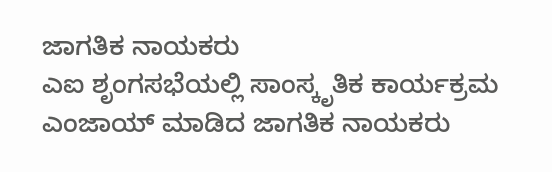ಜಾಗತಿಕ ನಾಯಕರು
ಎಐ ಶೃಂಗಸಭೆಯಲ್ಲಿ ಸಾಂಸ್ಕೃತಿಕ ಕಾರ್ಯಕ್ರಮ ಎಂಜಾಯ್ ಮಾಡಿದ ಜಾಗತಿಕ ನಾಯಕರು